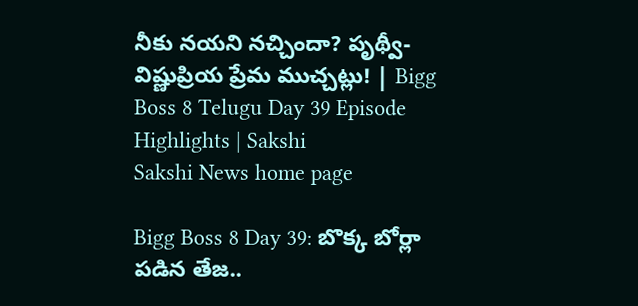నీకు నయని నచ్చిందా? పృథ్వీ-విష్ణుప్రియ ప్రేమ ముచ్చట్లు! | Bigg Boss 8 Telugu Day 39 Episode Highlights | Sakshi
Sakshi News home page

Bigg Boss 8 Day 39: బొక్క బోర్లా పడిన తేజ..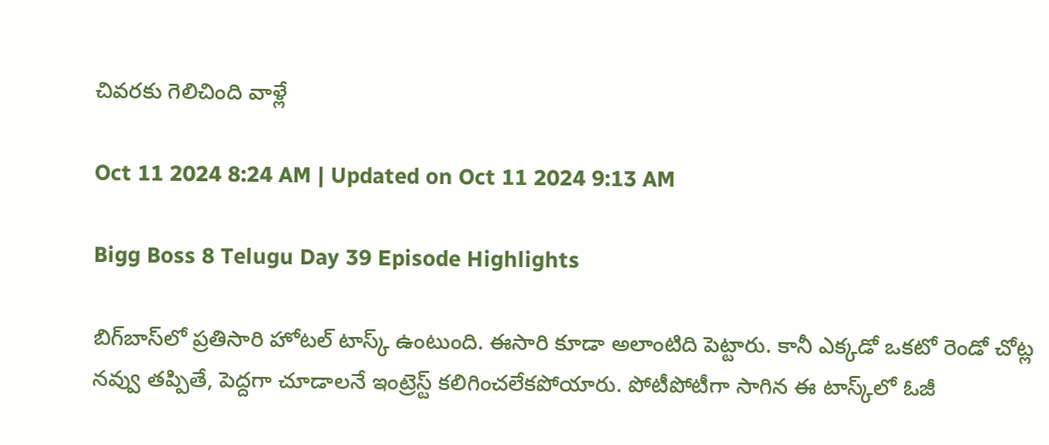చివరకు గెలిచింది వాళ్లే

Oct 11 2024 8:24 AM | Updated on Oct 11 2024 9:13 AM

Bigg Boss 8 Telugu Day 39 Episode Highlights

బిగ్‌బాస్‌లో ప్రతిసారి హోటల్ టాస్క్ ఉంటుంది. ఈసారి కూడా అలాంటిది పెట్టారు. కానీ ఎక్కడో ఒకటో రెండో చోట్ల నవ్వు తప్పితే, పెద్దగా చూడాలనే ఇంట్రెస్ట్ కలిగించలేకపోయారు. పోటీపోటీగా సాగిన ఈ టాస్క్‌లో ఓజీ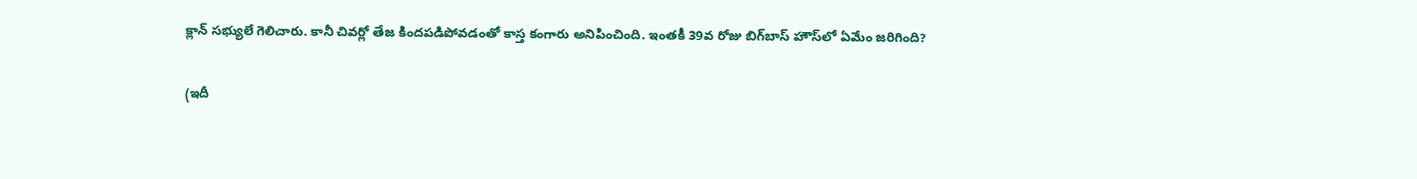క్లాన్ సభ్యులే గెలిచారు. కానీ చివర్లో తేజ కిందపడిపోవడంతో కాస్త కంగారు అనిపించింది. ఇంతకీ 39వ రోజు బిగ్‌బాస్ హౌస్‌లో ఏమేం జరిగింది?

(ఇదీ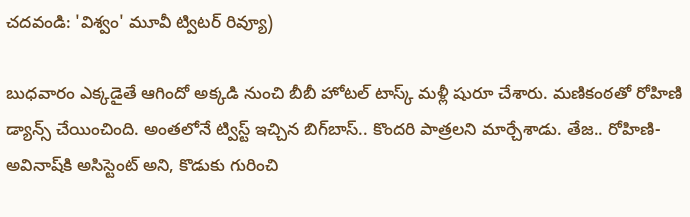చదవండి: 'విశ్వం' మూవీ ట్విటర్ రివ్యూ)

బుధవారం ఎక్కడైతే ఆగిందో అక్కడి నుంచి బీబీ హోటల్ టాస్క్ మళ్లీ షురూ చేశారు. మణికంఠతో రోహిణి డ్యాన్స్ చేయించింది. అంతలోనే ట్విస్ట్ ఇచ్చిన బిగ్‌బాస్.. కొందరి పాత్రలని మార్చేశాడు. తేజ.. రోహిణి-అవినాష్‌కి అసిస్టెంట్ అని, కొడుకు గురించి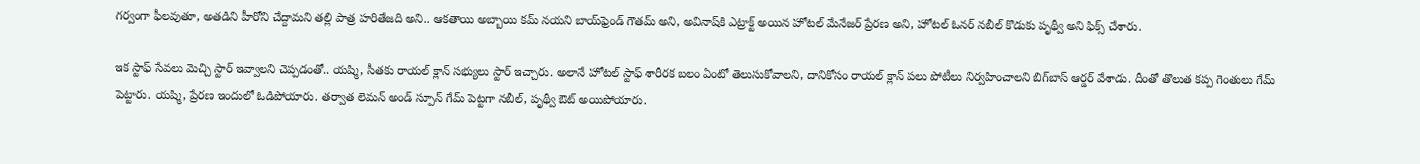గర్వంగా ఫీలవుతూ, అతడిని హీరోని చేద్దామని తల్లి పాత్ర హరితేజది అని.. ఆకతాయి అబ్బాయి కమ్ నయని బాయ్‌ఫ్రెండ్‌ గౌతమ్ అని, అవినాష్‌కి ఎట్రాక్ట్ అయిన హోటల్ మేనేజర్ ప్రేరణ అని, హోటల్ ఓనర్ నబీల్ కొడుకు పృథ్వీ అని ఫిక్స్ చేశారు.

ఇక స్టాఫ్ సేవలు మెచ్చి స్టార్ ఇవ్వాలని చెప్పడంతో.. యష్మి, సీతకు రాయల్ క్లాన్ సభ్యులు స్టార్ ఇచ్చారు. అలానే హోటల్ స్టాఫ్ శారీరక బలం ఏంటో తెలుసుకోవాలని, దానికోసం రాయల్ క్లాన్ పలు పోటీలు నిర్వహించాలని బిగ్‌బాస్ ఆర్డర్ వేశాడు. దీంతో తొలుత కప్ప గెంతులు గేమ్ పెట్టారు. యష్మి, ప్రేరణ ఇందులో ఓడిపోయారు. తర్వాత లెమన్ అండ్ స్పూన్ గేమ్ పెట్టగా నబీల్, పృథ్వీ ఔట్ అయిపోయారు.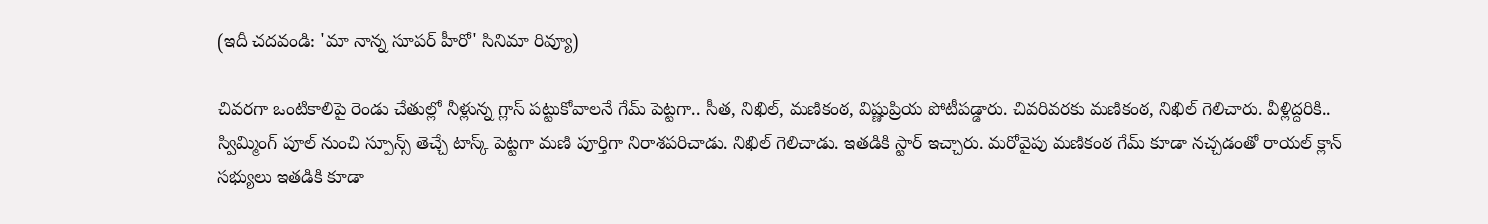(ఇదీ చదవండి: 'మా నాన్న సూపర్ హీరో' సినిమా రివ్యూ)

చివరగా ఒంటికాలిపై రెండు చేతుల్లో నీళ్లున్న గ్లాస్ పట్టుకోవాలనే గేమ్ పెట్టగా.. సీత, నిఖిల్, మణికంఠ, విష్ణుప్రియ పోటీపడ్డారు. చివరివరకు మణికంఠ, నిఖిల్‌ గెలిచారు. వీళ్లిద్దరికి.. స్విమ్మింగ్ పూల్ నుంచి స్పూన్స్ తెచ్చే టాస్క్ పెట్టగా మణి పూర్తిగా నిరాశపరిచాడు. నిఖిల్ గెలిచాడు. ఇతడికి స్టార్ ఇచ్చారు. మరోవైపు మణికంఠ గేమ్ కూడా నచ్చడంతో రాయల్ క్లాన్ సభ్యులు ఇతడికి కూడా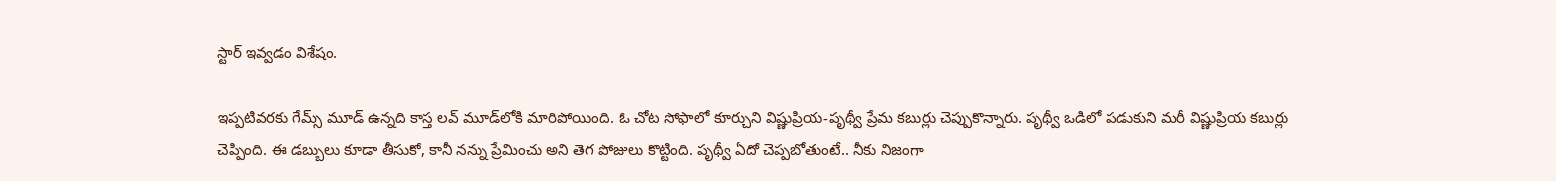స్టార్ ఇవ్వడం విశేషం.

ఇప్పటివరకు గేమ్స్‌ మూడ్ ఉన్నది కాస్త లవ్ మూడ్‌లోకి మారిపోయింది. ఓ చోట సోఫాలో కూర్చుని విష్ణుప్రియ-పృథ్వీ ప్రేమ కబుర్లు చెప్పుకొన్నారు. పృథ్వీ ఒడిలో పడుకుని మరీ విష్ణుప్రియ కబుర్లు చెప్పింది. ఈ డబ్బులు కూడా తీసుకో, కానీ నన్ను ప్రేమించు అని తెగ పోజులు కొట్టింది. పృథ్వీ ఏదో చెప్పబోతుంటే.. నీకు నిజంగా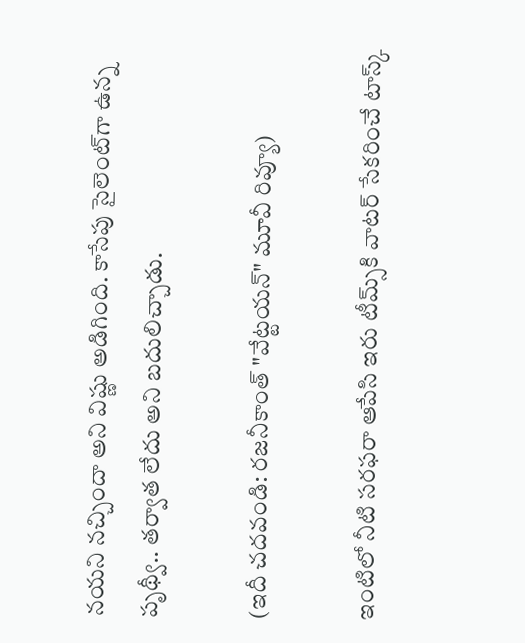నయని నచ్చిందా అని విష్ణు అడిగింది. కాసేపు సైలెంట్‌గా ఉన్న పృథ్వీ.. తర్వాత లేదు అని బదులిచ్చాడు.

(ఇదీ చదవండి: రజనీకాంత్‌ "వేట్టయన్‌" మూవీ రివ్యూ)

ఇంటిలో నీటి సరఫరా ఆపేసి ఇరు టీమ్స్‌కి వాటర్ సేకరించే టాస్క్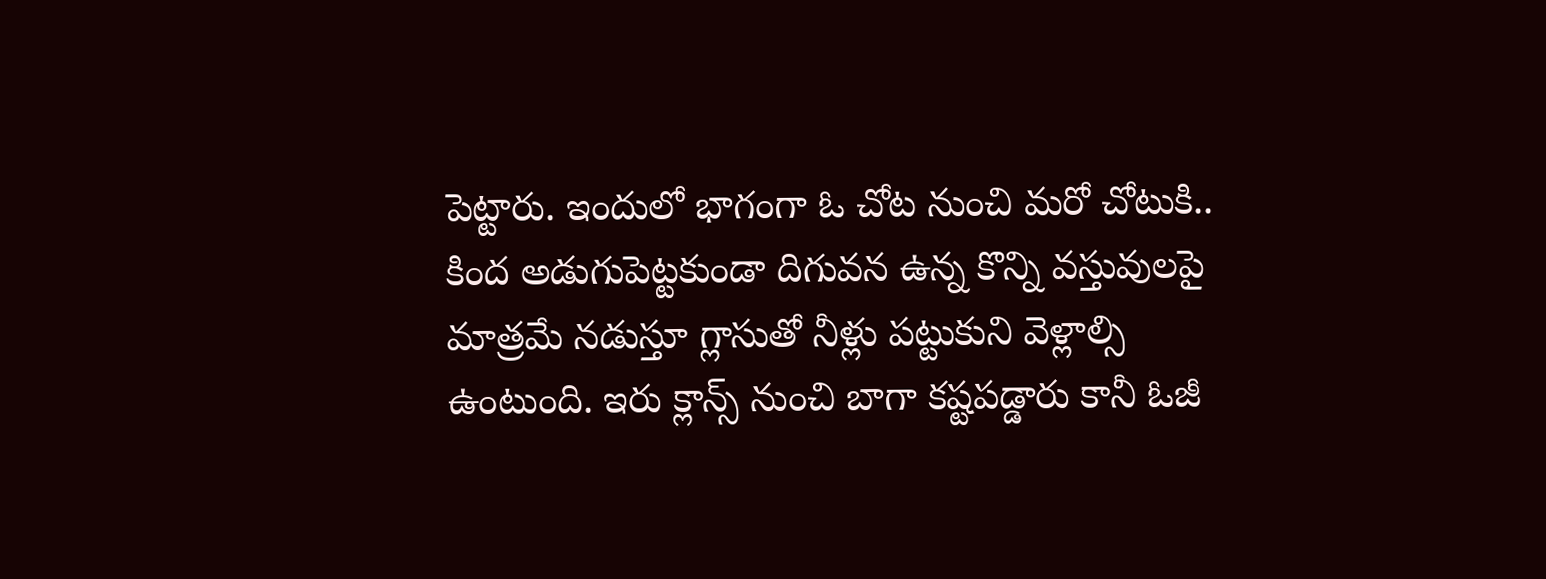పెట్టారు. ఇందులో భాగంగా ఓ చోట నుంచి మరో చోటుకి.. కింద అడుగుపెట్టకుండా దిగువన ఉన్న కొన్ని వస్తువులపై మాత్రమే నడుస్తూ గ్లాసుతో నీళ్లు పట్టుకుని వెళ్లాల్సి ఉంటుంది. ఇరు క్లాన్స్ నుంచి బాగా కష్టపడ్డారు కానీ ఓజీ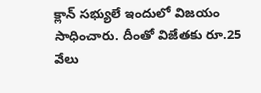క్లాన్ సభ్యులే ఇందులో విజయం సాధించారు. దీంతో విజేతకు రూ.25 వేలు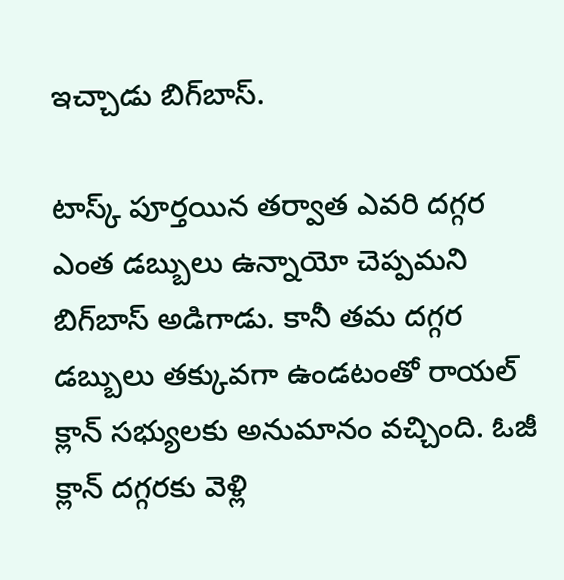ఇచ్చాడు బిగ్‌బాస్.

టాస్క్ పూర్తయిన తర్వాత ఎవరి దగ్గర ఎంత డబ్బులు ఉన్నాయో చెప్పమని బిగ్‌బాస్ అడిగాడు. కానీ తమ దగ్గర డబ్బులు తక్కువగా ఉండటంతో రాయల్ క్లాన్ సభ్యులకు అనుమానం వచ్చింది. ఓజీ క్లాన్ దగ్గరకు వెళ్లి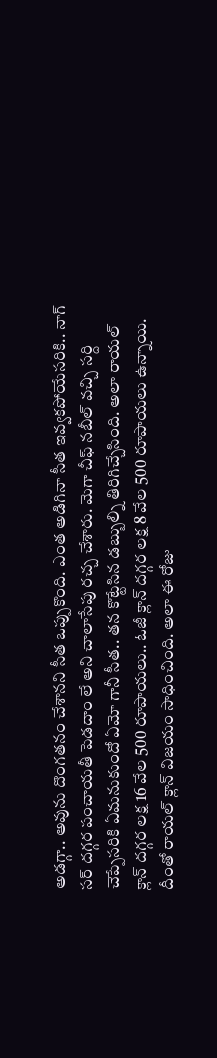అడగ్గా.. అవును దొంగతనం చేశానని సీత ఒప్పుకొంది. ఎంత అడిగినా సీత ఇవ్వకపోయేసరికి.. నాగ్ సర్ దగ్గర పంచాయతీ పెడదాం లే అని చాలాసేపు రచ్చ చేశారు. మెగా చీఫ్ నబీల్ వచ్చి సర్ది చెప్పేసరికి ఏమనుకుందో ఏమో గానీ సీత.. తన కొట్టేసిన డబ్బుల్ని తిరిగిచ్చేసింది. అలా రాయల్ క్లాన్ దగ్గర లక్ష 16 వేల 500 రూపాయలు.. ఓజీ క్లాన్ దగ్గర లక్ష 8 వేల 500 రూపాయలు ఉన్నాయి. దీంతో రాయల్ క్లాన్ విజయం సాధించింది. అలా ఈ రోజు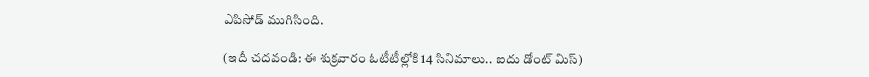ఎపిసోడ్ ముగిసింది.

(ఇదీ చదవండి: ఈ శుక్రవారం ఓటీటీల్లోకి 14 సినిమాలు.. ఐదు డోంట్ మిస్)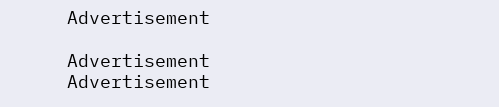Advertisement

Advertisement
Advertisement